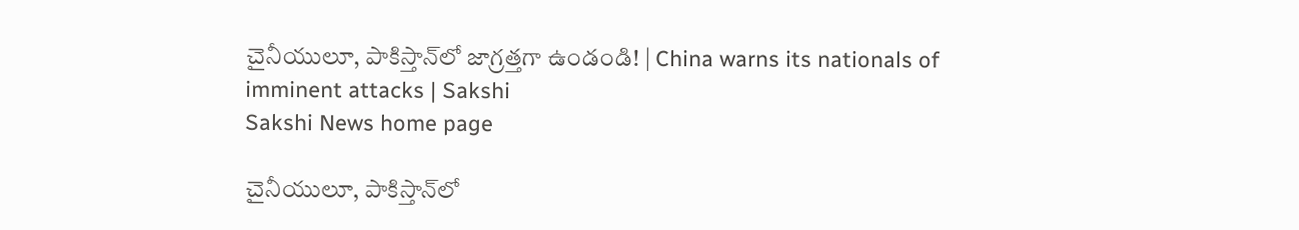చైనీయులూ, పాకిస్తాన్‌లో జాగ్రత్తగా ఉండండి! | China warns its nationals of imminent attacks | Sakshi
Sakshi News home page

చైనీయులూ, పాకిస్తాన్‌లో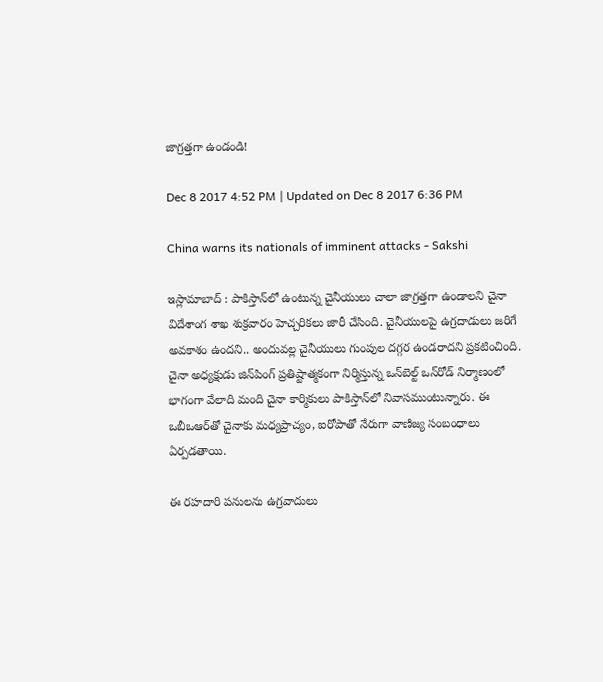జాగ్రత్తగా ఉండండి!

Dec 8 2017 4:52 PM | Updated on Dec 8 2017 6:36 PM

China warns its nationals of imminent attacks - Sakshi

ఇస్లామాబాద్‌ : పాకిస్తాన్‌లో ఉంటున్న చైనీయులు చాలా జాగ్రత్తగా ఉండాలని చైనా విదేశాంగ శాఖ శుక్రవారం హెచ్చరికలు జారీ చేసింది. చైనీయులపై ఉగ్రదాడులు జరిగే అవకాశం ఉందని.. అందువల్ల చైనీయులు గుంపుల దగ్గర ఉండరాదని ప్రకటించింది. చైనా అధ్యక్షుడు జిన్‌పింగ్‌ ప్రతిష్టాత్మకంగా నిర్మిస్తున్న ఒన్‌బెల్ట్‌ ఒన్‌రోడ్‌ నిర్మాణంలో భాగంగా వేలాది మంది చైనా కార్మికులు పాకిస్తాన్‌లో నివాసముంటున్నారు. ఈ ఒబీఒఆర్‌తో చైనాకు మధ్యప్రాచ్యం, ఐరోపాతో నేరుగా వాణిజ్య సంబంధాలు ఏర్పడతాయి.

ఈ రహదారి పనులను ఉగ్రవాదులు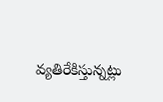వ్యతిరేకిస్తున్నట్లు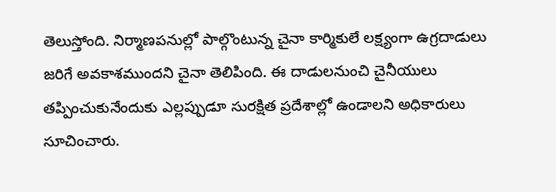తెలుస్తోంది. నిర్మాణపనుల్లో పాల్గొంటున్న చైనా కార్మికులే లక్ష్యంగా ఉగ్రదాడులు జరిగే అవకాశముందని చైనా తెలిపింది. ఈ దాడులనుంచి చైనీయులు తప్పించుకునేందుకు ఎల్లప్పుడూ సురక్షిత ప్రదేశాల్లో ఉండాలని అధికారులు సూచించారు.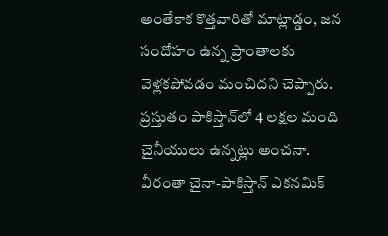అంతేకాక కొత్తవారితో మాట్లాడ్డం, జన సందోహం ఉన్న ప్రాంతాలకు వెళ్లకపోవడం మంచిదని చెప్పారు. ప్రస్తుతం పాకిస్తాన్‌లో 4 లక్షల మంది చైనీయులు ఉన్నట్లు అంచనా. వీరంతా చైనా-పాకిస్తాన్‌ ఎకనమిక్‌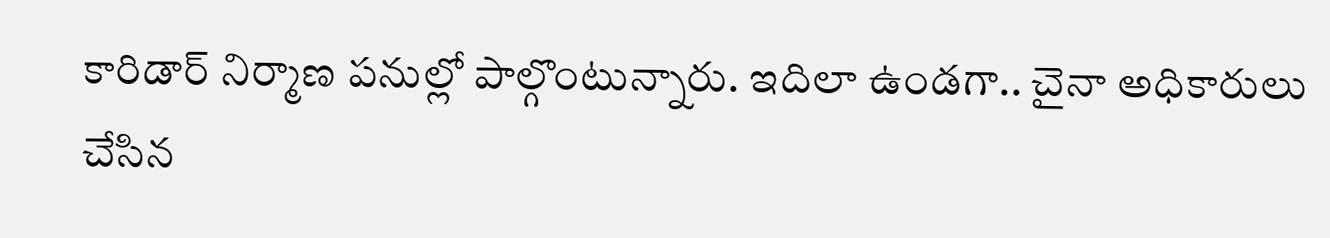కారిడార్‌ నిర్మాణ పనుల్లో పాల్గొంటున్నారు. ఇదిలా ఉండగా.. చైనా అధికారులు చేసిన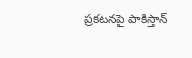ప్రకటనపై పాకిస్తాన్‌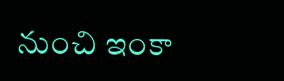నుంచి ఇంకా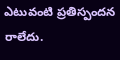ఎటువంటి ప్రతిస్పందన రాలేదు.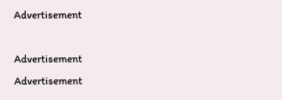Advertisement

Advertisement
Advertisement